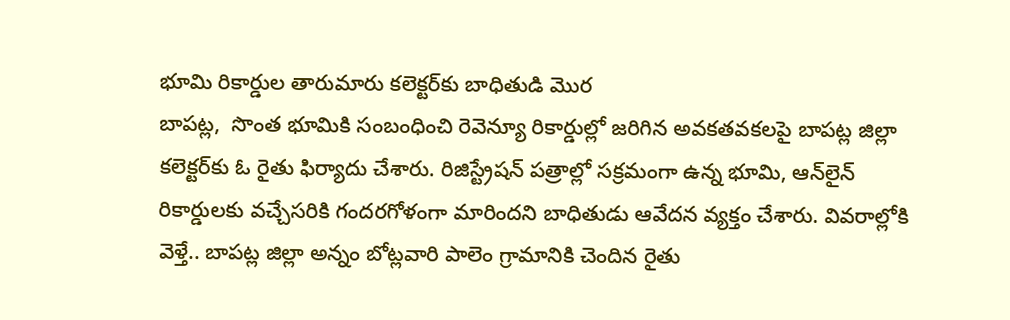భూమి రికార్డుల తారుమారు కలెక్టర్‌కు బాధితుడి మొర
బాపట్ల,  సొంత భూమికి సంబంధించి రెవెన్యూ రికార్డుల్లో జరిగిన అవకతవకలపై బాపట్ల జిల్లా కలెక్టర్‌కు ఓ రైతు ఫిర్యాదు చేశారు. రిజిస్ట్రేషన్ పత్రాల్లో సక్రమంగా ఉన్న భూమి, ఆన్‌లైన్ రికార్డులకు వచ్చేసరికి గందరగోళంగా మారిందని బాధితుడు ఆవేదన వ్యక్తం చేశారు. వివరాల్లోకి వెళ్తే.. బాపట్ల జిల్లా అన్నం బోట్లవారి పాలెం గ్రామానికి చెందిన రైతు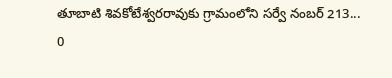తూబాటి శివకోటేశ్వరరావుకు గ్రామంలోని సర్వే నంబర్ 213...
0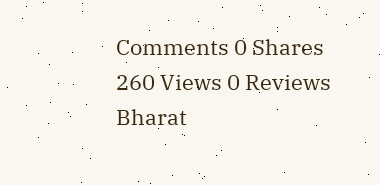Comments 0 Shares 260 Views 0 Reviews
Bharat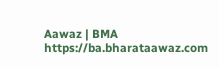Aawaz | BMA https://ba.bharataawaz.com